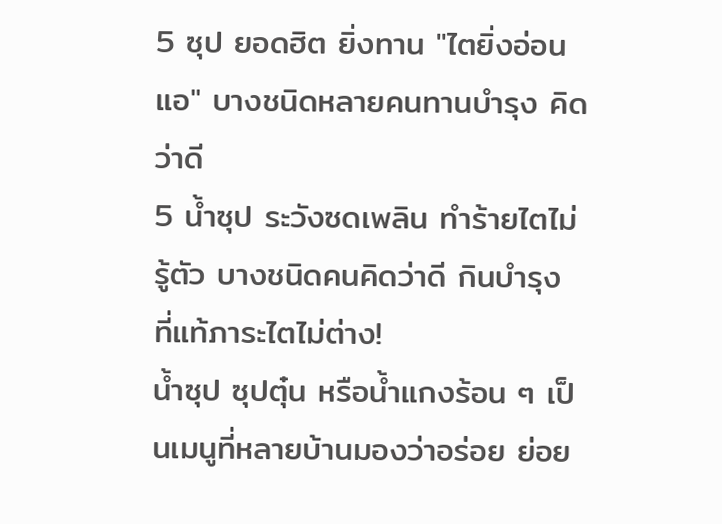5 ซุป ยอดฮิต ยิ่งทาน "ไตยิ่งอ่อนแอ" บางชนิดหลายคนทานบำรุง คิดว่าดี
5 น้ำซุป ระวังซดเพลิน ทำร้ายไตไม่รู้ตัว บางชนิดคนคิดว่าดี กินบำรุง ที่แท้ภาระไตไม่ต่าง!
น้ำซุป ซุปตุ๋น หรือน้ำแกงร้อน ๆ เป็นเมนูที่หลายบ้านมองว่าอร่อย ย่อย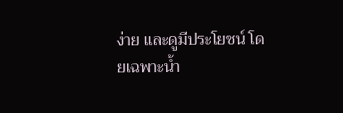ง่าย และดูมีประโยชน์ โดยเฉพาะน้ำ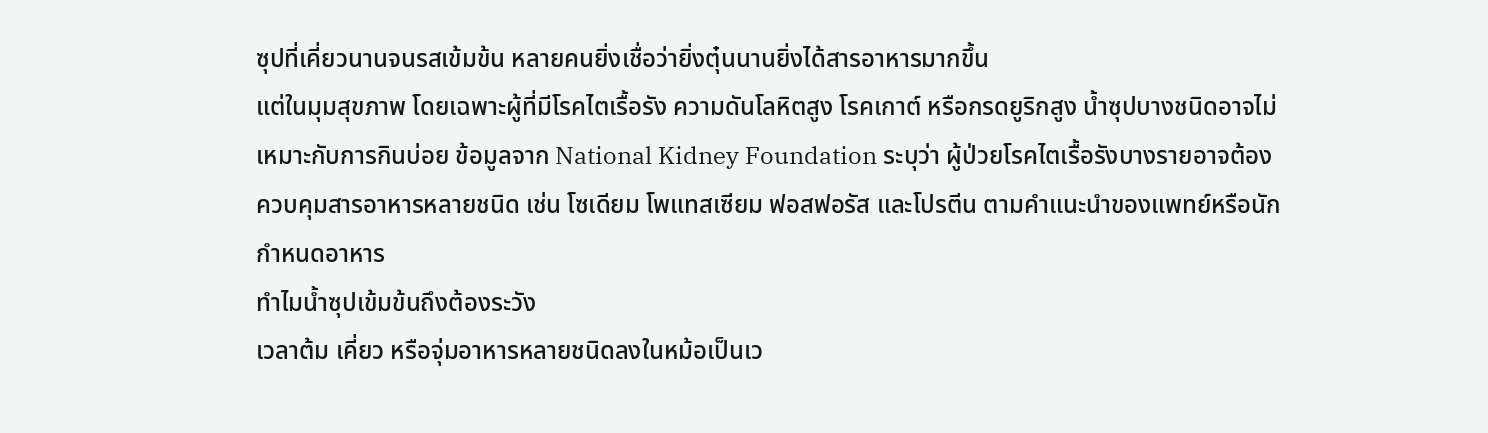ซุปที่เคี่ยวนานจนรสเข้มข้น หลายคนยิ่งเชื่อว่ายิ่งตุ๋นนานยิ่งได้สารอาหารมากขึ้น
แต่ในมุมสุขภาพ โดยเฉพาะผู้ที่มีโรคไตเรื้อรัง ความดันโลหิตสูง โรคเกาต์ หรือกรดยูริกสูง น้ำซุปบางชนิดอาจไม่เหมาะกับการกินบ่อย ข้อมูลจาก National Kidney Foundation ระบุว่า ผู้ป่วยโรคไตเรื้อรังบางรายอาจต้องควบคุมสารอาหารหลายชนิด เช่น โซเดียม โพแทสเซียม ฟอสฟอรัส และโปรตีน ตามคำแนะนำของแพทย์หรือนักกำหนดอาหาร
ทำไมน้ำซุปเข้มข้นถึงต้องระวัง
เวลาต้ม เคี่ยว หรือจุ่มอาหารหลายชนิดลงในหม้อเป็นเว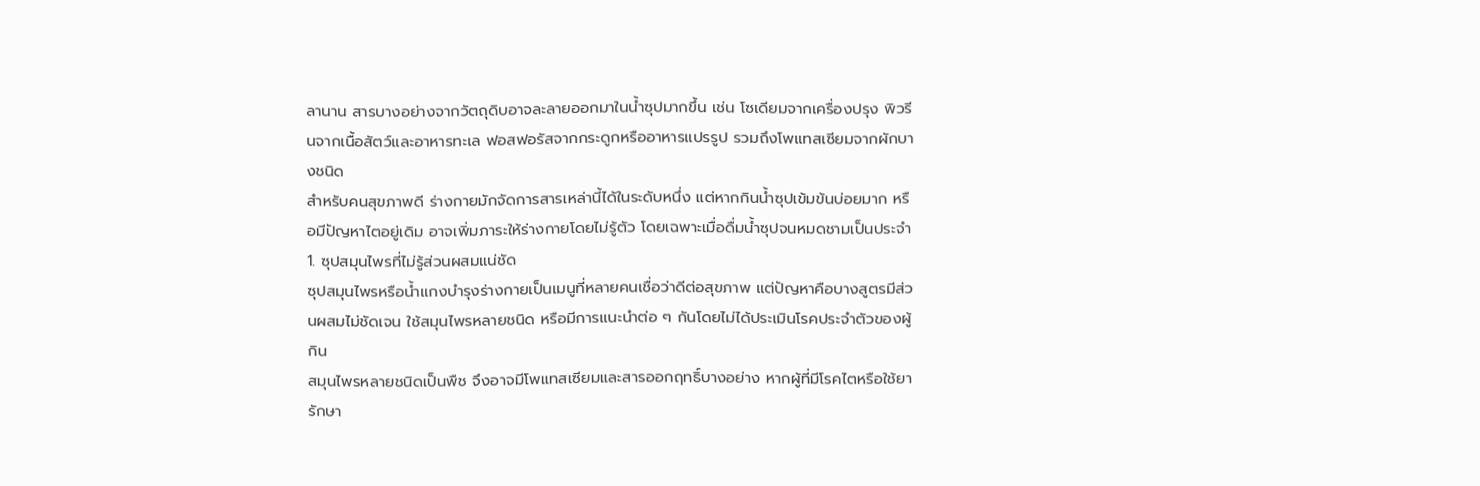ลานาน สารบางอย่างจากวัตถุดิบอาจละลายออกมาในน้ำซุปมากขึ้น เช่น โซเดียมจากเครื่องปรุง พิวรีนจากเนื้อสัตว์และอาหารทะเล ฟอสฟอรัสจากกระดูกหรืออาหารแปรรูป รวมถึงโพแทสเซียมจากผักบางชนิด
สำหรับคนสุขภาพดี ร่างกายมักจัดการสารเหล่านี้ได้ในระดับหนึ่ง แต่หากกินน้ำซุปเข้มข้นบ่อยมาก หรือมีปัญหาไตอยู่เดิม อาจเพิ่มภาระให้ร่างกายโดยไม่รู้ตัว โดยเฉพาะเมื่อดื่มน้ำซุปจนหมดชามเป็นประจำ
1. ซุปสมุนไพรที่ไม่รู้ส่วนผสมแน่ชัด
ซุปสมุนไพรหรือน้ำแกงบำรุงร่างกายเป็นเมนูที่หลายคนเชื่อว่าดีต่อสุขภาพ แต่ปัญหาคือบางสูตรมีส่วนผสมไม่ชัดเจน ใช้สมุนไพรหลายชนิด หรือมีการแนะนำต่อ ๆ กันโดยไม่ได้ประเมินโรคประจำตัวของผู้กิน
สมุนไพรหลายชนิดเป็นพืช จึงอาจมีโพแทสเซียมและสารออกฤทธิ์บางอย่าง หากผู้ที่มีโรคไตหรือใช้ยารักษา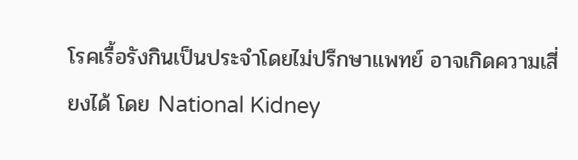โรคเรื้อรังกินเป็นประจำโดยไม่ปรึกษาแพทย์ อาจเกิดความเสี่ยงได้ โดย National Kidney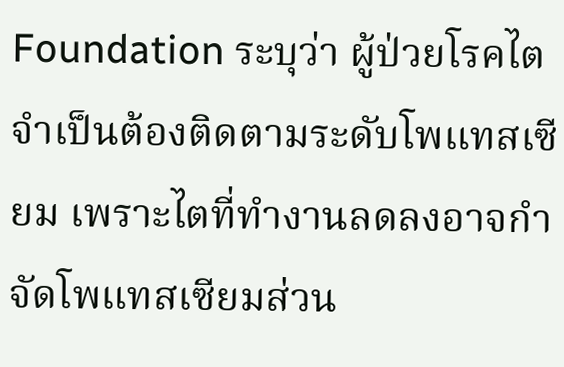Foundation ระบุว่า ผู้ป่วยโรคไตจำเป็นต้องติดตามระดับโพแทสเซียม เพราะไตที่ทำงานลดลงอาจกำจัดโพแทสเซียมส่วน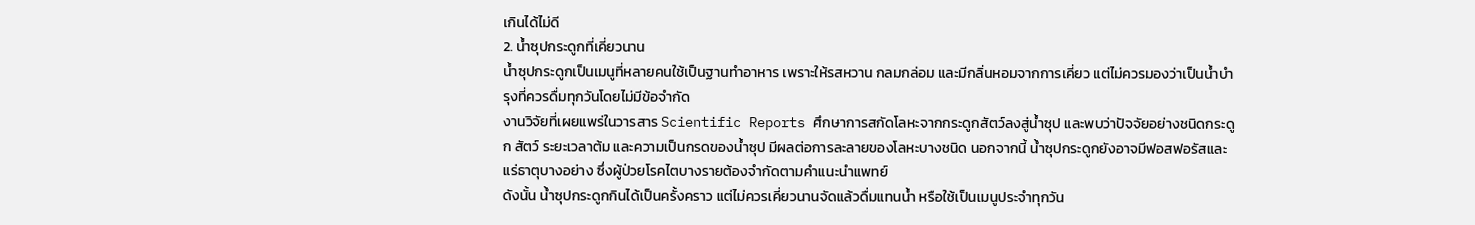เกินได้ไม่ดี
2. น้ำซุปกระดูกที่เคี่ยวนาน
น้ำซุปกระดูกเป็นเมนูที่หลายคนใช้เป็นฐานทำอาหาร เพราะให้รสหวาน กลมกล่อม และมีกลิ่นหอมจากการเคี่ยว แต่ไม่ควรมองว่าเป็นน้ำบำรุงที่ควรดื่มทุกวันโดยไม่มีข้อจำกัด
งานวิจัยที่เผยแพร่ในวารสาร Scientific Reports ศึกษาการสกัดโลหะจากกระดูกสัตว์ลงสู่น้ำซุป และพบว่าปัจจัยอย่างชนิดกระดูก สัตว์ ระยะเวลาต้ม และความเป็นกรดของน้ำซุป มีผลต่อการละลายของโลหะบางชนิด นอกจากนี้ น้ำซุปกระดูกยังอาจมีฟอสฟอรัสและแร่ธาตุบางอย่าง ซึ่งผู้ป่วยโรคไตบางรายต้องจำกัดตามคำแนะนำแพทย์
ดังนั้น น้ำซุปกระดูกกินได้เป็นครั้งคราว แต่ไม่ควรเคี่ยวนานจัดแล้วดื่มแทนน้ำ หรือใช้เป็นเมนูประจำทุกวัน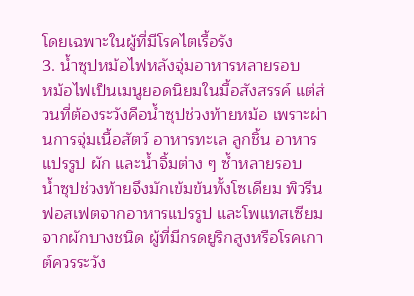โดยเฉพาะในผู้ที่มีโรคไตเรื้อรัง
3. น้ำซุปหม้อไฟหลังจุ่มอาหารหลายรอบ
หม้อไฟเป็นเมนูยอดนิยมในมื้อสังสรรค์ แต่ส่วนที่ต้องระวังคือน้ำซุปช่วงท้ายหม้อ เพราะผ่านการจุ่มเนื้อสัตว์ อาหารทะเล ลูกชิ้น อาหารแปรรูป ผัก และน้ำจิ้มต่าง ๆ ซ้ำหลายรอบ
น้ำซุปช่วงท้ายจึงมักเข้มข้นทั้งโซเดียม พิวรีน ฟอสเฟตจากอาหารแปรรูป และโพแทสเซียมจากผักบางชนิด ผู้ที่มีกรดยูริกสูงหรือโรคเกาต์ควรระวัง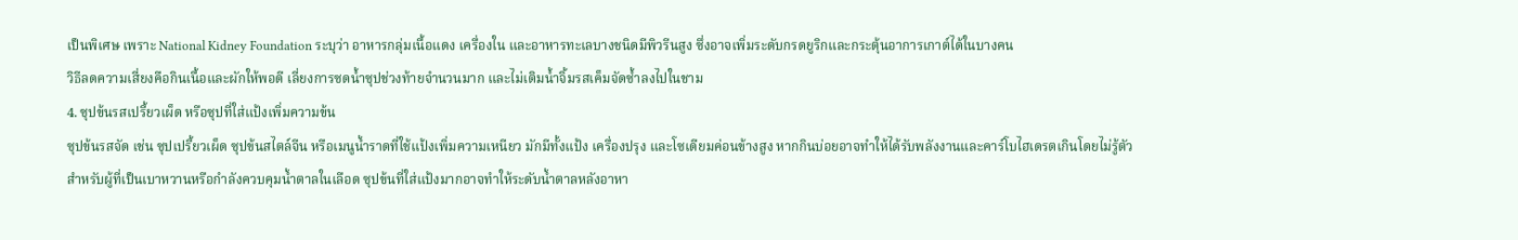เป็นพิเศษ เพราะ National Kidney Foundation ระบุว่า อาหารกลุ่มเนื้อแดง เครื่องใน และอาหารทะเลบางชนิดมีพิวรีนสูง ซึ่งอาจเพิ่มระดับกรดยูริกและกระตุ้นอาการเกาต์ได้ในบางคน
วิธีลดความเสี่ยงคือกินเนื้อและผักให้พอดี เลี่ยงการซดน้ำซุปช่วงท้ายจำนวนมาก และไม่เติมน้ำจิ้มรสเค็มจัดซ้ำลงไปในชาม
4. ซุปข้นรสเปรี้ยวเผ็ด หรือซุปที่ใส่แป้งเพิ่มความข้น
ซุปข้นรสจัด เช่น ซุปเปรี้ยวเผ็ด ซุปข้นสไตล์จีน หรือเมนูน้ำราดที่ใช้แป้งเพิ่มความเหนียว มักมีทั้งแป้ง เครื่องปรุง และโซเดียมค่อนข้างสูง หากกินบ่อยอาจทำให้ได้รับพลังงานและคาร์โบไฮเดรตเกินโดยไม่รู้ตัว
สำหรับผู้ที่เป็นเบาหวานหรือกำลังควบคุมน้ำตาลในเลือด ซุปข้นที่ใส่แป้งมากอาจทำให้ระดับน้ำตาลหลังอาหา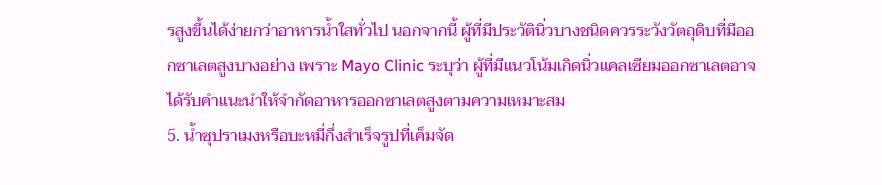รสูงขึ้นได้ง่ายกว่าอาหารน้ำใสทั่วไป นอกจากนี้ ผู้ที่มีประวัตินิ่วบางชนิดควรระวังวัตถุดิบที่มีออกซาเลตสูงบางอย่าง เพราะ Mayo Clinic ระบุว่า ผู้ที่มีแนวโน้มเกิดนิ่วแคลเซียมออกซาเลตอาจได้รับคำแนะนำให้จำกัดอาหารออกซาเลตสูงตามความเหมาะสม
5. น้ำซุปราเมงหรือบะหมี่กึ่งสำเร็จรูปที่เค็มจัด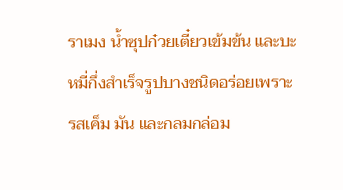ราเมง น้ำซุปก๋วยเตี๋ยวเข้มข้น และบะหมี่กึ่งสำเร็จรูปบางชนิดอร่อยเพราะรสเค็ม มัน และกลมกล่อม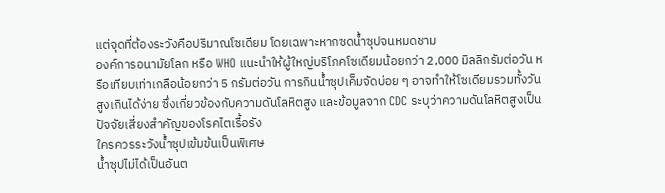แต่จุดที่ต้องระวังคือปริมาณโซเดียม โดยเฉพาะหากซดน้ำซุปจนหมดชาม
องค์การอนามัยโลก หรือ WHO แนะนำให้ผู้ใหญ่บริโภคโซเดียมน้อยกว่า 2,000 มิลลิกรัมต่อวัน หรือเทียบเท่าเกลือน้อยกว่า 5 กรัมต่อวัน การกินน้ำซุปเค็มจัดบ่อย ๆ อาจทำให้โซเดียมรวมทั้งวันสูงเกินได้ง่าย ซึ่งเกี่ยวข้องกับความดันโลหิตสูง และข้อมูลจาก CDC ระบุว่าความดันโลหิตสูงเป็นปัจจัยเสี่ยงสำคัญของโรคไตเรื้อรัง
ใครควรระวังน้ำซุปเข้มข้นเป็นพิเศษ
น้ำซุปไม่ได้เป็นอันต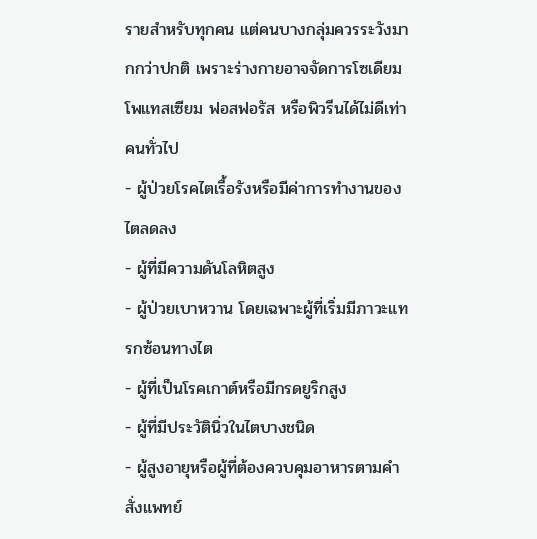รายสำหรับทุกคน แต่คนบางกลุ่มควรระวังมากกว่าปกติ เพราะร่างกายอาจจัดการโซเดียม โพแทสเซียม ฟอสฟอรัส หรือพิวรีนได้ไม่ดีเท่าคนทั่วไป
- ผู้ป่วยโรคไตเรื้อรังหรือมีค่าการทำงานของไตลดลง
- ผู้ที่มีความดันโลหิตสูง
- ผู้ป่วยเบาหวาน โดยเฉพาะผู้ที่เริ่มมีภาวะแทรกซ้อนทางไต
- ผู้ที่เป็นโรคเกาต์หรือมีกรดยูริกสูง
- ผู้ที่มีประวัตินิ่วในไตบางชนิด
- ผู้สูงอายุหรือผู้ที่ต้องควบคุมอาหารตามคำสั่งแพทย์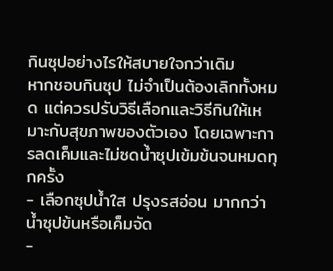กินซุปอย่างไรให้สบายใจกว่าเดิม
หากชอบกินซุป ไม่จำเป็นต้องเลิกทั้งหมด แต่ควรปรับวิธีเลือกและวิธีกินให้เหมาะกับสุขภาพของตัวเอง โดยเฉพาะการลดเค็มและไม่ซดน้ำซุปเข้มข้นจนหมดทุกครั้ง
- เลือกซุปน้ำใส ปรุงรสอ่อน มากกว่าน้ำซุปข้นหรือเค็มจัด
-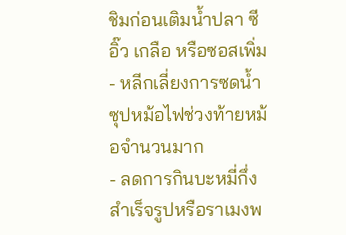ชิมก่อนเติมน้ำปลา ซีอิ๊ว เกลือ หรือซอสเพิ่ม
- หลีกเลี่ยงการซดน้ำซุปหม้อไฟช่วงท้ายหม้อจำนวนมาก
- ลดการกินบะหมี่กึ่งสำเร็จรูปหรือราเมงพ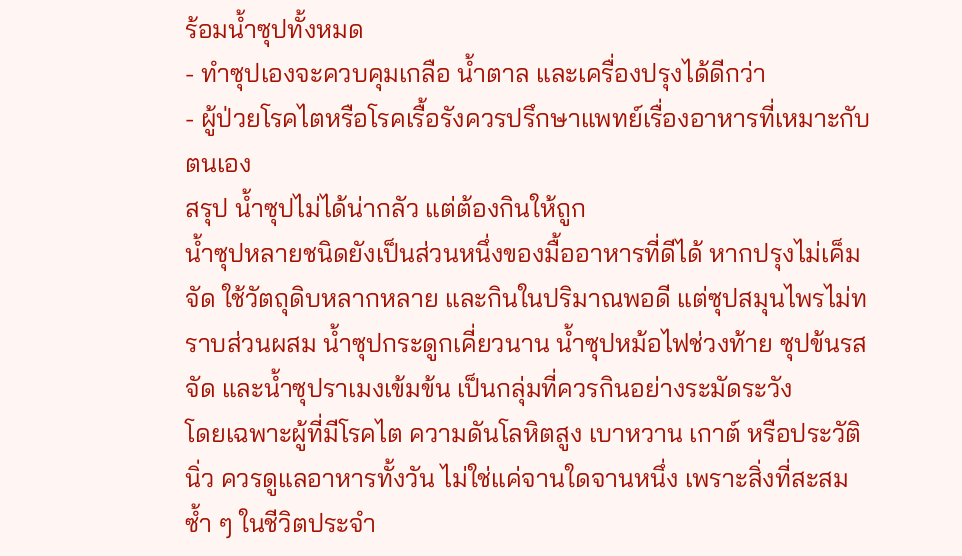ร้อมน้ำซุปทั้งหมด
- ทำซุปเองจะควบคุมเกลือ น้ำตาล และเครื่องปรุงได้ดีกว่า
- ผู้ป่วยโรคไตหรือโรคเรื้อรังควรปรึกษาแพทย์เรื่องอาหารที่เหมาะกับตนเอง
สรุป น้ำซุปไม่ได้น่ากลัว แต่ต้องกินให้ถูก
น้ำซุปหลายชนิดยังเป็นส่วนหนึ่งของมื้ออาหารที่ดีได้ หากปรุงไม่เค็มจัด ใช้วัตถุดิบหลากหลาย และกินในปริมาณพอดี แต่ซุปสมุนไพรไม่ทราบส่วนผสม น้ำซุปกระดูกเคี่ยวนาน น้ำซุปหม้อไฟช่วงท้าย ซุปข้นรสจัด และน้ำซุปราเมงเข้มข้น เป็นกลุ่มที่ควรกินอย่างระมัดระวัง
โดยเฉพาะผู้ที่มีโรคไต ความดันโลหิตสูง เบาหวาน เกาต์ หรือประวัตินิ่ว ควรดูแลอาหารทั้งวัน ไม่ใช่แค่จานใดจานหนึ่ง เพราะสิ่งที่สะสมซ้ำ ๆ ในชีวิตประจำ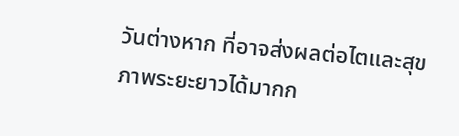วันต่างหาก ที่อาจส่งผลต่อไตและสุขภาพระยะยาวได้มากก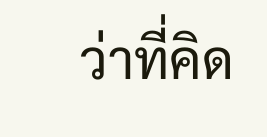ว่าที่คิด